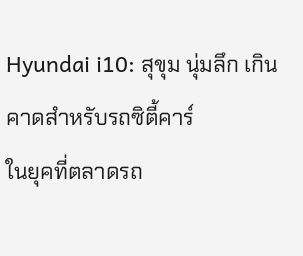Hyundai i10: สุขุม นุ่มลึก เกินคาดสำหรับรถซิตี้คาร์
ในยุคที่ตลาดรถ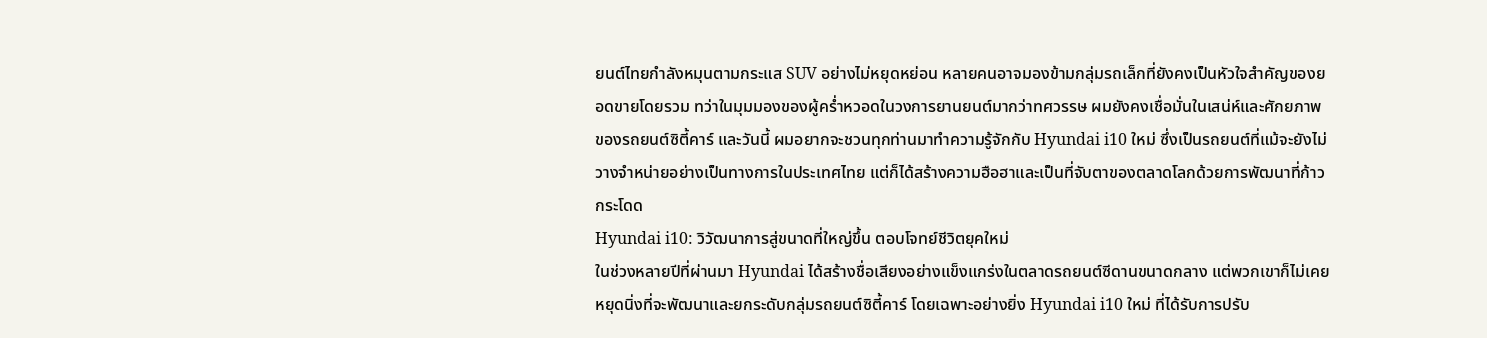ยนต์ไทยกำลังหมุนตามกระแส SUV อย่างไม่หยุดหย่อน หลายคนอาจมองข้ามกลุ่มรถเล็กที่ยังคงเป็นหัวใจสำคัญของยอดขายโดยรวม ทว่าในมุมมองของผู้คร่ำหวอดในวงการยานยนต์มากว่าทศวรรษ ผมยังคงเชื่อมั่นในเสน่ห์และศักยภาพของรถยนต์ซิตี้คาร์ และวันนี้ ผมอยากจะชวนทุกท่านมาทำความรู้จักกับ Hyundai i10 ใหม่ ซึ่งเป็นรถยนต์ที่แม้จะยังไม่วางจำหน่ายอย่างเป็นทางการในประเทศไทย แต่ก็ได้สร้างความฮือฮาและเป็นที่จับตาของตลาดโลกด้วยการพัฒนาที่ก้าวกระโดด
Hyundai i10: วิวัฒนาการสู่ขนาดที่ใหญ่ขึ้น ตอบโจทย์ชีวิตยุคใหม่
ในช่วงหลายปีที่ผ่านมา Hyundai ได้สร้างชื่อเสียงอย่างแข็งแกร่งในตลาดรถยนต์ซีดานขนาดกลาง แต่พวกเขาก็ไม่เคยหยุดนิ่งที่จะพัฒนาและยกระดับกลุ่มรถยนต์ซิตี้คาร์ โดยเฉพาะอย่างยิ่ง Hyundai i10 ใหม่ ที่ได้รับการปรับ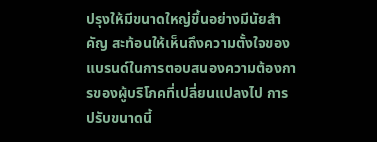ปรุงให้มีขนาดใหญ่ขึ้นอย่างมีนัยสำคัญ สะท้อนให้เห็นถึงความตั้งใจของแบรนด์ในการตอบสนองความต้องการของผู้บริโภคที่เปลี่ยนแปลงไป การปรับขนาดนี้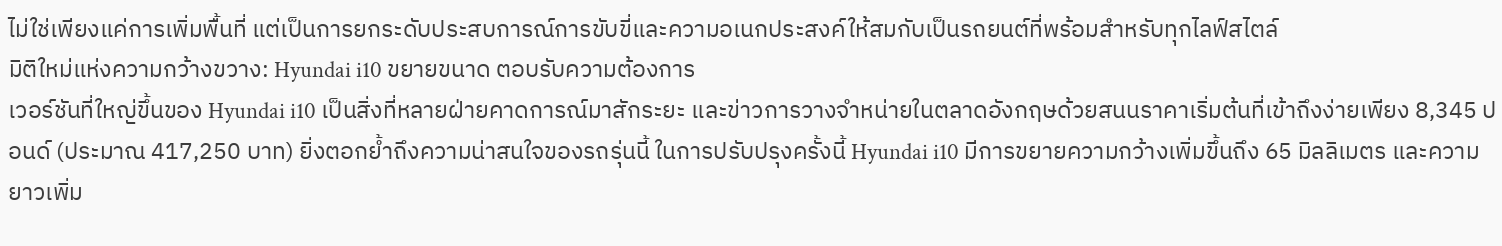ไม่ใช่เพียงแค่การเพิ่มพื้นที่ แต่เป็นการยกระดับประสบการณ์การขับขี่และความอเนกประสงค์ให้สมกับเป็นรถยนต์ที่พร้อมสำหรับทุกไลฟ์สไตล์
มิติใหม่แห่งความกว้างขวาง: Hyundai i10 ขยายขนาด ตอบรับความต้องการ
เวอร์ชันที่ใหญ่ขึ้นของ Hyundai i10 เป็นสิ่งที่หลายฝ่ายคาดการณ์มาสักระยะ และข่าวการวางจำหน่ายในตลาดอังกฤษด้วยสนนราคาเริ่มต้นที่เข้าถึงง่ายเพียง 8,345 ปอนด์ (ประมาณ 417,250 บาท) ยิ่งตอกย้ำถึงความน่าสนใจของรถรุ่นนี้ ในการปรับปรุงครั้งนี้ Hyundai i10 มีการขยายความกว้างเพิ่มขึ้นถึง 65 มิลลิเมตร และความยาวเพิ่ม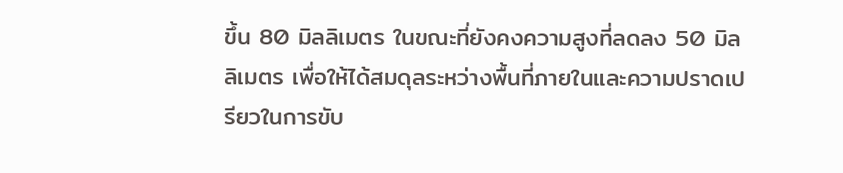ขึ้น 80 มิลลิเมตร ในขณะที่ยังคงความสูงที่ลดลง 50 มิลลิเมตร เพื่อให้ได้สมดุลระหว่างพื้นที่ภายในและความปราดเปรียวในการขับ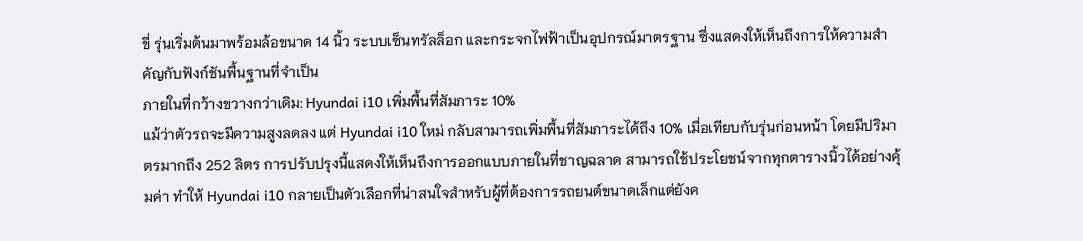ขี่ รุ่นเริ่มต้นมาพร้อมล้อขนาด 14 นิ้ว ระบบเซ็นทรัลล็อก และกระจกไฟฟ้าเป็นอุปกรณ์มาตรฐาน ซึ่งแสดงให้เห็นถึงการให้ความสำคัญกับฟังก์ชันพื้นฐานที่จำเป็น
ภายในที่กว้างขวางกว่าเดิม: Hyundai i10 เพิ่มพื้นที่สัมภาระ 10%
แม้ว่าตัวรถจะมีความสูงลดลง แต่ Hyundai i10 ใหม่ กลับสามารถเพิ่มพื้นที่สัมภาระได้ถึง 10% เมื่อเทียบกับรุ่นก่อนหน้า โดยมีปริมาตรมากถึง 252 ลิตร การปรับปรุงนี้แสดงให้เห็นถึงการออกแบบภายในที่ชาญฉลาด สามารถใช้ประโยชน์จากทุกตารางนิ้วได้อย่างคุ้มค่า ทำให้ Hyundai i10 กลายเป็นตัวเลือกที่น่าสนใจสำหรับผู้ที่ต้องการรถยนต์ขนาดเล็กแต่ยังค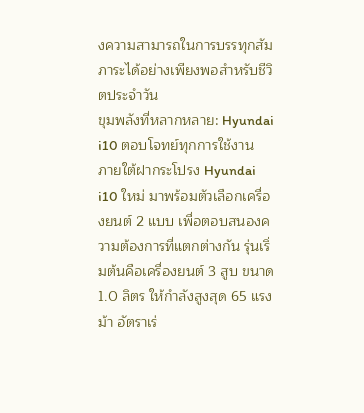งความสามารถในการบรรทุกสัมภาระได้อย่างเพียงพอสำหรับชีวิตประจำวัน
ขุมพลังที่หลากหลาย: Hyundai i10 ตอบโจทย์ทุกการใช้งาน
ภายใต้ฝากระโปรง Hyundai i10 ใหม่ มาพร้อมตัวเลือกเครื่องยนต์ 2 แบบ เพื่อตอบสนองความต้องการที่แตกต่างกัน รุ่นเริ่มต้นคือเครื่องยนต์ 3 สูบ ขนาด 1.0 ลิตร ให้กำลังสูงสุด 65 แรงม้า อัตราเร่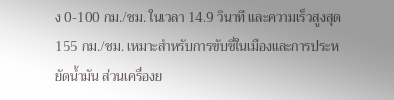ง 0-100 กม./ชม. ในเวลา 14.9 วินาที และความเร็วสูงสุด 155 กม./ชม. เหมาะสำหรับการขับขี่ในเมืองและการประหยัดน้ำมัน ส่วนเครื่องย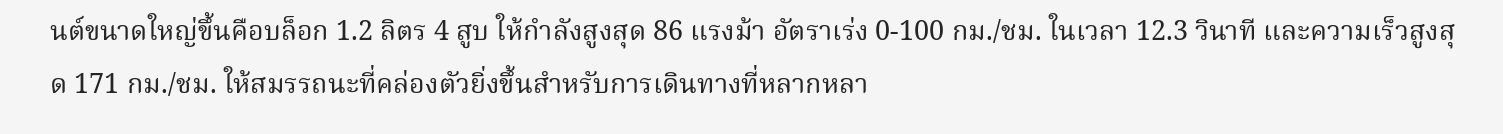นต์ขนาดใหญ่ขึ้นคือบล็อก 1.2 ลิตร 4 สูบ ให้กำลังสูงสุด 86 แรงม้า อัตราเร่ง 0-100 กม./ชม. ในเวลา 12.3 วินาที และความเร็วสูงสุด 171 กม./ชม. ให้สมรรถนะที่คล่องตัวยิ่งขึ้นสำหรับการเดินทางที่หลากหลา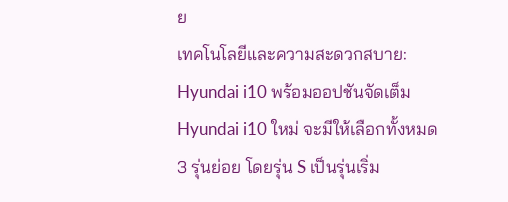ย
เทคโนโลยีและความสะดวกสบาย: Hyundai i10 พร้อมออปชันจัดเต็ม
Hyundai i10 ใหม่ จะมีให้เลือกทั้งหมด 3 รุ่นย่อย โดยรุ่น S เป็นรุ่นเริ่ม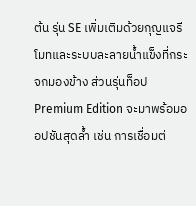ต้น รุ่น SE เพิ่มเติมด้วยกุญแจรีโมทและระบบละลายน้ำแข็งที่กระจกมองข้าง ส่วนรุ่นท็อป Premium Edition จะมาพร้อมออปชันสุดล้ำ เช่น การเชื่อมต่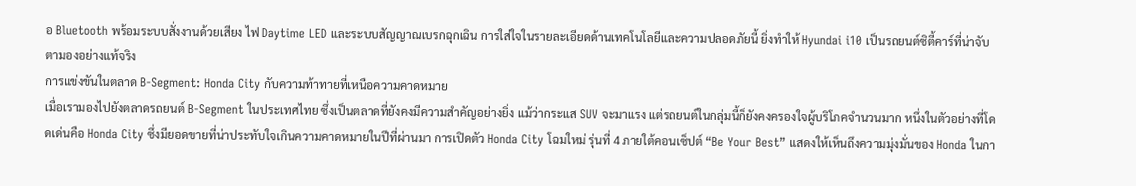อ Bluetooth พร้อมระบบสั่งงานด้วยเสียง ไฟ Daytime LED และระบบสัญญาณเบรกฉุกเฉิน การใส่ใจในรายละเอียดด้านเทคโนโลยีและความปลอดภัยนี้ ยิ่งทำให้ Hyundai i10 เป็นรถยนต์ซิตี้คาร์ที่น่าจับตามองอย่างแท้จริง
การแข่งขันในตลาด B-Segment: Honda City กับความท้าทายที่เหนือความคาดหมาย
เมื่อเรามองไปยังตลาดรถยนต์ B-Segment ในประเทศไทย ซึ่งเป็นตลาดที่ยังคงมีความสำคัญอย่างยิ่ง แม้ว่ากระแส SUV จะมาแรง แต่รถยนต์ในกลุ่มนี้ก็ยังคงครองใจผู้บริโภคจำนวนมาก หนึ่งในตัวอย่างที่โดดเด่นคือ Honda City ซึ่งมียอดขายที่น่าประทับใจเกินความคาดหมายในปีที่ผ่านมา การเปิดตัว Honda City โฉมใหม่ รุ่นที่ 4 ภายใต้คอนเซ็ปต์ “Be Your Best” แสดงให้เห็นถึงความมุ่งมั่นของ Honda ในกา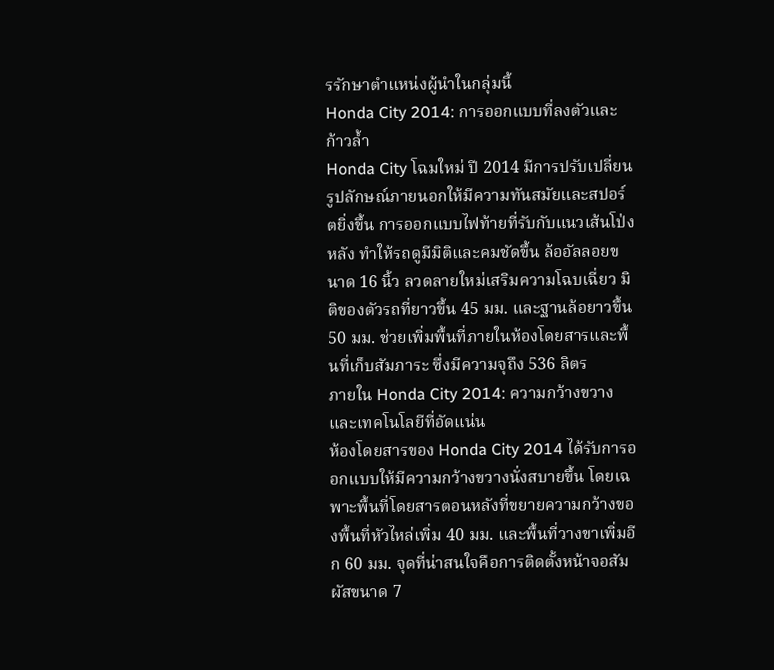รรักษาตำแหน่งผู้นำในกลุ่มนี้
Honda City 2014: การออกแบบที่ลงตัวและก้าวล้ำ
Honda City โฉมใหม่ ปี 2014 มีการปรับเปลี่ยนรูปลักษณ์ภายนอกให้มีความทันสมัยและสปอร์ตยิ่งขึ้น การออกแบบไฟท้ายที่รับกับแนวเส้นโป่งหลัง ทำให้รถดูมีมิติและคมชัดขึ้น ล้ออัลลอยขนาด 16 นิ้ว ลวดลายใหม่เสริมความโฉบเฉี่ยว มิติของตัวรถที่ยาวขึ้น 45 มม. และฐานล้อยาวขึ้น 50 มม. ช่วยเพิ่มพื้นที่ภายในห้องโดยสารและพื้นที่เก็บสัมภาระ ซึ่งมีความจุถึง 536 ลิตร
ภายใน Honda City 2014: ความกว้างขวางและเทคโนโลยีที่อัดแน่น
ห้องโดยสารของ Honda City 2014 ได้รับการออกแบบให้มีความกว้างขวางนั่งสบายขึ้น โดยเฉพาะพื้นที่โดยสารตอนหลังที่ขยายความกว้างของพื้นที่หัวไหล่เพิ่ม 40 มม. และพื้นที่วางขาเพิ่มอีก 60 มม. จุดที่น่าสนใจคือการติดตั้งหน้าจอสัมผัสขนาด 7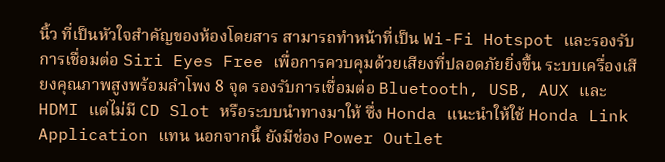นิ้ว ที่เป็นหัวใจสำคัญของห้องโดยสาร สามารถทำหน้าที่เป็น Wi-Fi Hotspot และรองรับการเชื่อมต่อ Siri Eyes Free เพื่อการควบคุมด้วยเสียงที่ปลอดภัยยิ่งขึ้น ระบบเครื่องเสียงคุณภาพสูงพร้อมลำโพง 8 จุด รองรับการเชื่อมต่อ Bluetooth, USB, AUX และ HDMI แต่ไม่มี CD Slot หรือระบบนำทางมาให้ ซึ่ง Honda แนะนำให้ใช้ Honda Link Application แทน นอกจากนี้ ยังมีช่อง Power Outlet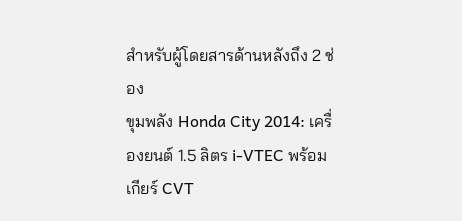สำหรับผู้โดยสารด้านหลังถึง 2 ช่อง
ขุมพลัง Honda City 2014: เครื่องยนต์ 1.5 ลิตร i-VTEC พร้อมเกียร์ CVT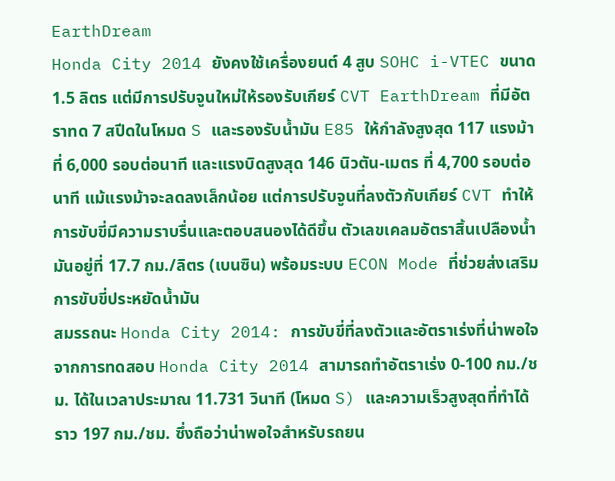EarthDream
Honda City 2014 ยังคงใช้เครื่องยนต์ 4 สูบ SOHC i-VTEC ขนาด 1.5 ลิตร แต่มีการปรับจูนใหม่ให้รองรับเกียร์ CVT EarthDream ที่มีอัตราทด 7 สปีดในโหมด S และรองรับน้ำมัน E85 ให้กำลังสูงสุด 117 แรงม้า ที่ 6,000 รอบต่อนาที และแรงบิดสูงสุด 146 นิวตัน-เมตร ที่ 4,700 รอบต่อนาที แม้แรงม้าจะลดลงเล็กน้อย แต่การปรับจูนที่ลงตัวกับเกียร์ CVT ทำให้การขับขี่มีความราบรื่นและตอบสนองได้ดีขึ้น ตัวเลขเคลมอัตราสิ้นเปลืองน้ำมันอยู่ที่ 17.7 กม./ลิตร (เบนซิน) พร้อมระบบ ECON Mode ที่ช่วยส่งเสริมการขับขี่ประหยัดน้ำมัน
สมรรถนะ Honda City 2014: การขับขี่ที่ลงตัวและอัตราเร่งที่น่าพอใจ
จากการทดสอบ Honda City 2014 สามารถทำอัตราเร่ง 0-100 กม./ชม. ได้ในเวลาประมาณ 11.731 วินาที (โหมด S) และความเร็วสูงสุดที่ทำได้ราว 197 กม./ชม. ซึ่งถือว่าน่าพอใจสำหรับรถยน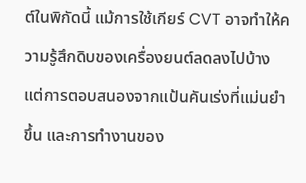ต์ในพิกัดนี้ แม้การใช้เกียร์ CVT อาจทำให้ความรู้สึกดิบของเครื่องยนต์ลดลงไปบ้าง แต่การตอบสนองจากแป้นคันเร่งที่แม่นยำขึ้น และการทำงานของ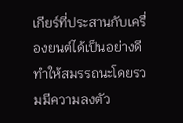เกียร์ที่ประสานกับเครื่องยนต์ได้เป็นอย่างดี ทำให้สมรรถนะโดยรวมมีความลงตัว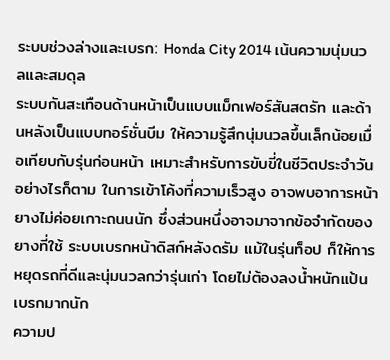ระบบช่วงล่างและเบรก: Honda City 2014 เน้นความนุ่มนวลและสมดุล
ระบบกันสะเทือนด้านหน้าเป็นแบบแม็กเฟอร์สันสตรัท และด้านหลังเป็นแบบทอร์ชั่นบีม ให้ความรู้สึกนุ่มนวลขึ้นเล็กน้อยเมื่อเทียบกับรุ่นก่อนหน้า เหมาะสำหรับการขับขี่ในชีวิตประจำวัน อย่างไรก็ตาม ในการเข้าโค้งที่ความเร็วสูง อาจพบอาการหน้ายางไม่ค่อยเกาะถนนนัก ซึ่งส่วนหนึ่งอาจมาจากข้อจำกัดของยางที่ใช้ ระบบเบรกหน้าดิสก์หลังดรัม แม้ในรุ่นท็อป ก็ให้การหยุดรถที่ดีและนุ่มนวลกว่ารุ่นเก่า โดยไม่ต้องลงน้ำหนักแป้นเบรกมากนัก
ความป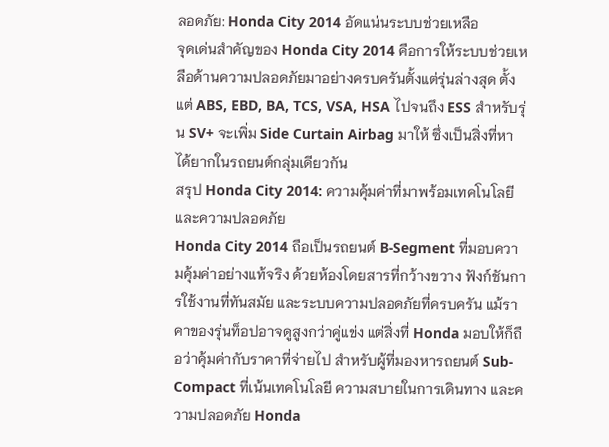ลอดภัย: Honda City 2014 อัดแน่นระบบช่วยเหลือ
จุดเด่นสำคัญของ Honda City 2014 คือการให้ระบบช่วยเหลือด้านความปลอดภัยมาอย่างครบครันตั้งแต่รุ่นล่างสุด ตั้งแต่ ABS, EBD, BA, TCS, VSA, HSA ไปจนถึง ESS สำหรับรุ่น SV+ จะเพิ่ม Side Curtain Airbag มาให้ ซึ่งเป็นสิ่งที่หาได้ยากในรถยนต์กลุ่มเดียวกัน
สรุป Honda City 2014: ความคุ้มค่าที่มาพร้อมเทคโนโลยีและความปลอดภัย
Honda City 2014 ถือเป็นรถยนต์ B-Segment ที่มอบความคุ้มค่าอย่างแท้จริง ด้วยห้องโดยสารที่กว้างขวาง ฟังก์ชันการใช้งานที่ทันสมัย และระบบความปลอดภัยที่ครบครัน แม้ราคาของรุ่นท็อปอาจดูสูงกว่าคู่แข่ง แต่สิ่งที่ Honda มอบให้ก็ถือว่าคุ้มค่ากับราคาที่จ่ายไป สำหรับผู้ที่มองหารถยนต์ Sub-Compact ที่เน้นเทคโนโลยี ความสบายในการเดินทาง และความปลอดภัย Honda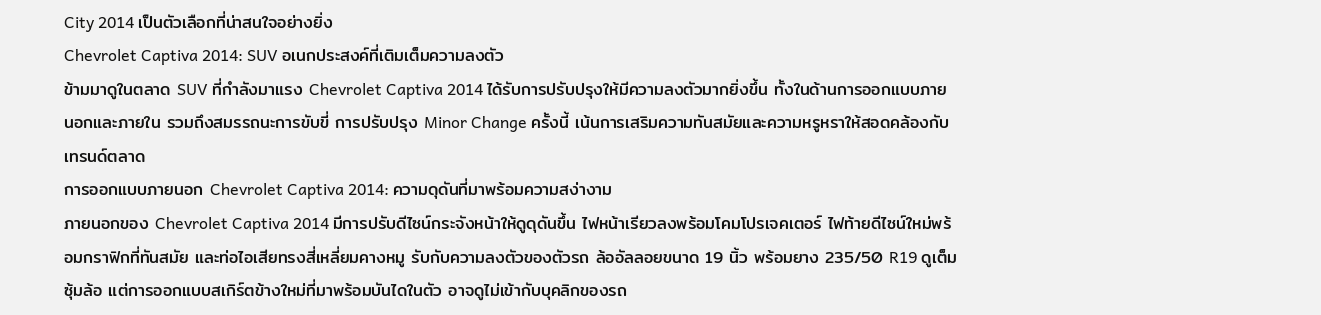City 2014 เป็นตัวเลือกที่น่าสนใจอย่างยิ่ง
Chevrolet Captiva 2014: SUV อเนกประสงค์ที่เติมเต็มความลงตัว
ข้ามมาดูในตลาด SUV ที่กำลังมาแรง Chevrolet Captiva 2014 ได้รับการปรับปรุงให้มีความลงตัวมากยิ่งขึ้น ทั้งในด้านการออกแบบภายนอกและภายใน รวมถึงสมรรถนะการขับขี่ การปรับปรุง Minor Change ครั้งนี้ เน้นการเสริมความทันสมัยและความหรูหราให้สอดคล้องกับเทรนด์ตลาด
การออกแบบภายนอก Chevrolet Captiva 2014: ความดุดันที่มาพร้อมความสง่างาม
ภายนอกของ Chevrolet Captiva 2014 มีการปรับดีไซน์กระจังหน้าให้ดูดุดันขึ้น ไฟหน้าเรียวลงพร้อมโคมโปรเจคเตอร์ ไฟท้ายดีไซน์ใหม่พร้อมกราฟิกที่ทันสมัย และท่อไอเสียทรงสี่เหลี่ยมคางหมู รับกับความลงตัวของตัวรถ ล้ออัลลอยขนาด 19 นิ้ว พร้อมยาง 235/50 R19 ดูเต็มซุ้มล้อ แต่การออกแบบสเกิร์ตข้างใหม่ที่มาพร้อมบันไดในตัว อาจดูไม่เข้ากับบุคลิกของรถ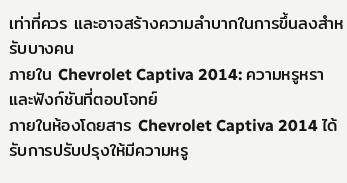เท่าที่ควร และอาจสร้างความลำบากในการขึ้นลงสำหรับบางคน
ภายใน Chevrolet Captiva 2014: ความหรูหราและฟังก์ชันที่ตอบโจทย์
ภายในห้องโดยสาร Chevrolet Captiva 2014 ได้รับการปรับปรุงให้มีความหรู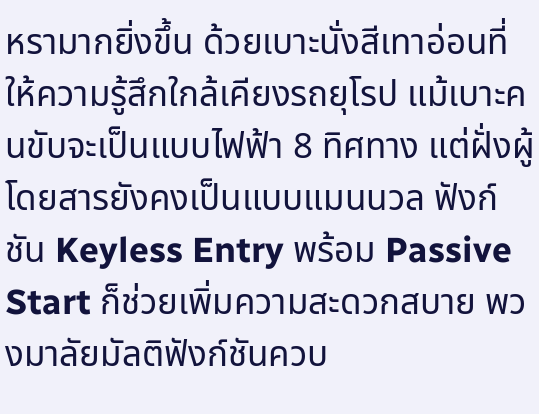หรามากยิ่งขึ้น ด้วยเบาะนั่งสีเทาอ่อนที่ให้ความรู้สึกใกล้เคียงรถยุโรป แม้เบาะคนขับจะเป็นแบบไฟฟ้า 8 ทิศทาง แต่ฝั่งผู้โดยสารยังคงเป็นแบบแมนนวล ฟังก์ชัน Keyless Entry พร้อม Passive Start ก็ช่วยเพิ่มความสะดวกสบาย พวงมาลัยมัลติฟังก์ชันควบ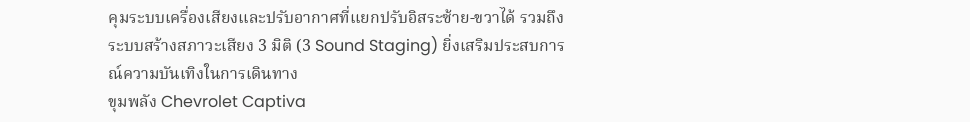คุมระบบเครื่องเสียงและปรับอากาศที่แยกปรับอิสระซ้าย-ขวาได้ รวมถึงระบบสร้างสภาวะเสียง 3 มิติ (3 Sound Staging) ยิ่งเสริมประสบการณ์ความบันเทิงในการเดินทาง
ขุมพลัง Chevrolet Captiva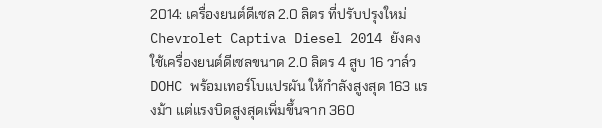2014: เครื่องยนต์ดีเซล 2.0 ลิตร ที่ปรับปรุงใหม่
Chevrolet Captiva Diesel 2014 ยังคงใช้เครื่องยนต์ดีเซลขนาด 2.0 ลิตร 4 สูบ 16 วาล์ว DOHC พร้อมเทอร์โบแปรผัน ให้กำลังสูงสุด 163 แรงม้า แต่แรงบิดสูงสุดเพิ่มขึ้นจาก 360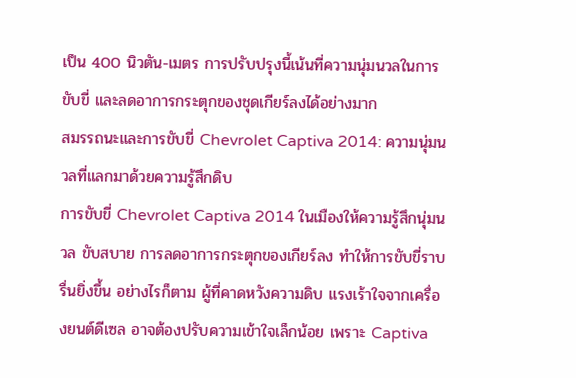เป็น 400 นิวตัน-เมตร การปรับปรุงนี้เน้นที่ความนุ่มนวลในการขับขี่ และลดอาการกระตุกของชุดเกียร์ลงได้อย่างมาก
สมรรถนะและการขับขี่ Chevrolet Captiva 2014: ความนุ่มนวลที่แลกมาด้วยความรู้สึกดิบ
การขับขี่ Chevrolet Captiva 2014 ในเมืองให้ความรู้สึกนุ่มนวล ขับสบาย การลดอาการกระตุกของเกียร์ลง ทำให้การขับขี่ราบรื่นยิ่งขึ้น อย่างไรก็ตาม ผู้ที่คาดหวังความดิบ แรงเร้าใจจากเครื่องยนต์ดีเซล อาจต้องปรับความเข้าใจเล็กน้อย เพราะ Captiva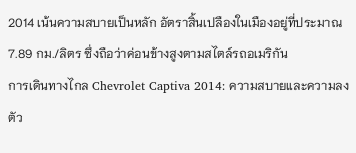2014 เน้นความสบายเป็นหลัก อัตราสิ้นเปลืองในเมืองอยู่ที่ประมาณ 7.89 กม./ลิตร ซึ่งถือว่าค่อนข้างสูงตามสไตล์รถอเมริกัน
การเดินทางไกล Chevrolet Captiva 2014: ความสบายและความลงตัว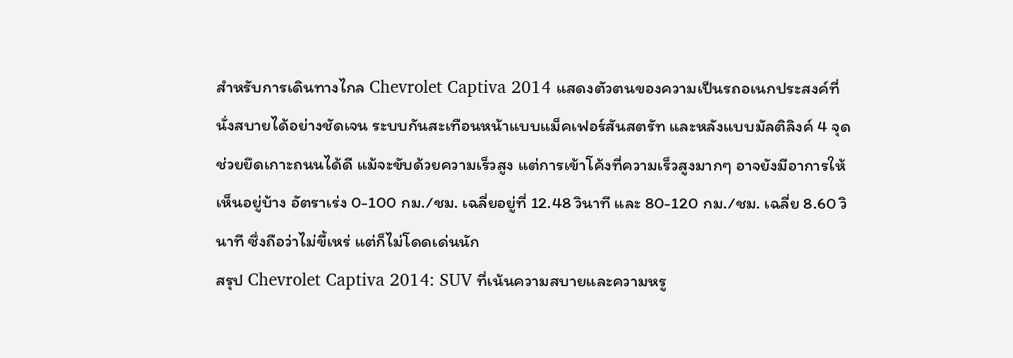สำหรับการเดินทางไกล Chevrolet Captiva 2014 แสดงตัวตนของความเป็นรถอเนกประสงค์ที่นั่งสบายได้อย่างชัดเจน ระบบกันสะเทือนหน้าแบบแม็คเฟอร์สันสตรัท และหลังแบบมัลติลิงค์ 4 จุด ช่วยยึดเกาะถนนได้ดี แม้จะขับด้วยความเร็วสูง แต่การเข้าโค้งที่ความเร็วสูงมากๆ อาจยังมีอาการให้เห็นอยู่บ้าง อัตราเร่ง 0-100 กม./ชม. เฉลี่ยอยู่ที่ 12.48 วินาที และ 80-120 กม./ชม. เฉลี่ย 8.60 วินาที ซึ่งถือว่าไม่ขี้เหร่ แต่ก็ไม่โดดเด่นนัก
สรุป Chevrolet Captiva 2014: SUV ที่เน้นความสบายและความหรู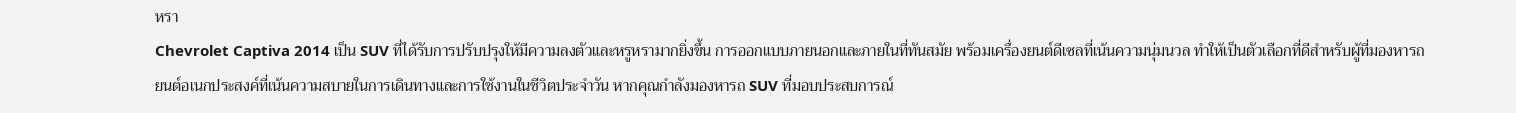หรา
Chevrolet Captiva 2014 เป็น SUV ที่ได้รับการปรับปรุงให้มีความลงตัวและหรูหรามากยิ่งขึ้น การออกแบบภายนอกและภายในที่ทันสมัย พร้อมเครื่องยนต์ดีเซลที่เน้นความนุ่มนวล ทำให้เป็นตัวเลือกที่ดีสำหรับผู้ที่มองหารถยนต์อเนกประสงค์ที่เน้นความสบายในการเดินทางและการใช้งานในชีวิตประจำวัน หากคุณกำลังมองหารถ SUV ที่มอบประสบการณ์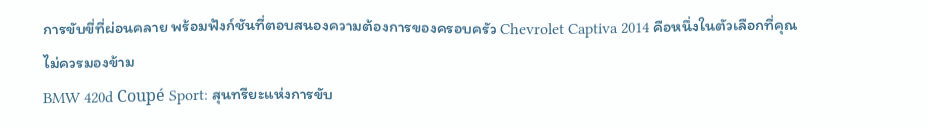การขับขี่ที่ผ่อนคลาย พร้อมฟังก์ชันที่ตอบสนองความต้องการของครอบครัว Chevrolet Captiva 2014 คือหนึ่งในตัวเลือกที่คุณไม่ควรมองข้าม
BMW 420d Coupé Sport: สุนทรียะแห่งการขับ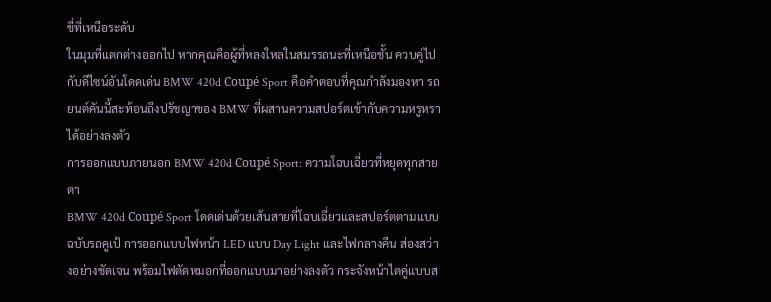ขี่ที่เหนือระดับ
ในมุมที่แตกต่างออกไป หากคุณคือผู้ที่หลงใหลในสมรรถนะที่เหนือชั้น ควบคู่ไปกับดีไซน์อันโดดเด่น BMW 420d Coupé Sport คือคำตอบที่คุณกำลังมองหา รถยนต์คันนี้สะท้อนถึงปรัชญาของ BMW ที่ผสานความสปอร์ตเข้ากับความหรูหราได้อย่างลงตัว
การออกแบบภายนอก BMW 420d Coupé Sport: ความโฉบเฉี่ยวที่หยุดทุกสายตา
BMW 420d Coupé Sport โดดเด่นด้วยเส้นสายที่โฉบเฉี่ยวและสปอร์ตตามแบบฉบับรถคูเป้ การออกแบบไฟหน้า LED แบบ Day Light และไฟกลางคืน ส่องสว่างอย่างชัดเจน พร้อมไฟตัดหมอกที่ออกแบบมาอย่างลงตัว กระจังหน้าไตคู่แบบส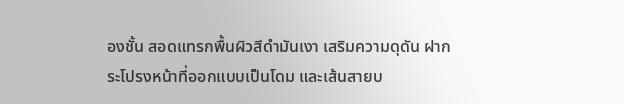องชั้น สอดแทรกพื้นผิวสีดำมันเงา เสริมความดุดัน ฝากระโปรงหน้าที่ออกแบบเป็นโดม และเส้นสายบ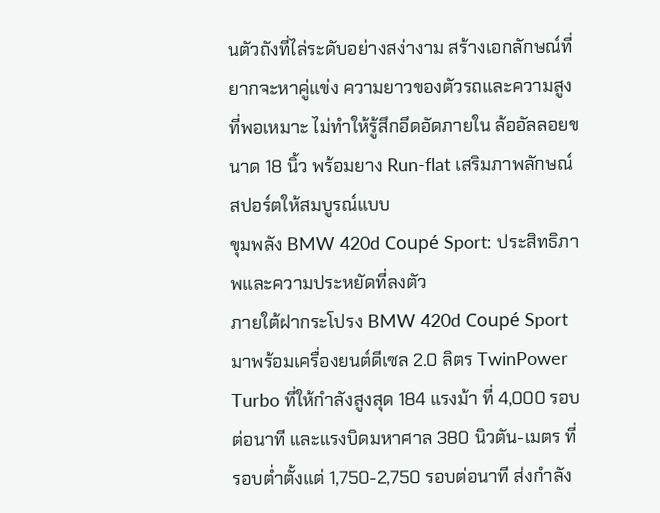นตัวถังที่ไล่ระดับอย่างสง่างาม สร้างเอกลักษณ์ที่ยากจะหาคู่แข่ง ความยาวของตัวรถและความสูงที่พอเหมาะ ไม่ทำให้รู้สึกอึดอัดภายใน ล้ออัลลอยขนาด 18 นิ้ว พร้อมยาง Run-flat เสริมภาพลักษณ์สปอร์ตให้สมบูรณ์แบบ
ขุมพลัง BMW 420d Coupé Sport: ประสิทธิภาพและความประหยัดที่ลงตัว
ภายใต้ฝากระโปรง BMW 420d Coupé Sport มาพร้อมเครื่องยนต์ดีเซล 2.0 ลิตร TwinPower Turbo ที่ให้กำลังสูงสุด 184 แรงม้า ที่ 4,000 รอบต่อนาที และแรงบิดมหาศาล 380 นิวตัน-เมตร ที่รอบต่ำตั้งแต่ 1,750-2,750 รอบต่อนาที ส่งกำลัง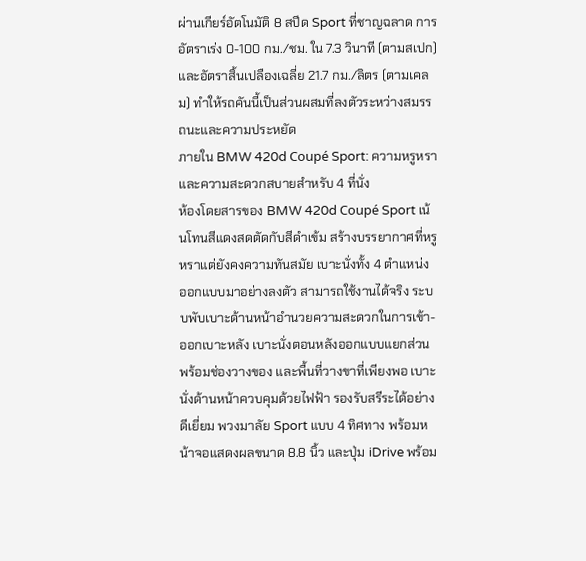ผ่านเกียร์อัตโนมัติ 8 สปีด Sport ที่ชาญฉลาด การอัตราเร่ง 0-100 กม./ชม. ใน 7.3 วินาที (ตามสเปก) และอัตราสิ้นเปลืองเฉลี่ย 21.7 กม./ลิตร (ตามเคลม) ทำให้รถคันนี้เป็นส่วนผสมที่ลงตัวระหว่างสมรรถนะและความประหยัด
ภายใน BMW 420d Coupé Sport: ความหรูหราและความสะดวกสบายสำหรับ 4 ที่นั่ง
ห้องโดยสารของ BMW 420d Coupé Sport เน้นโทนสีแดงสดตัดกับสีดำเข้ม สร้างบรรยากาศที่หรูหราแต่ยังคงความทันสมัย เบาะนั่งทั้ง 4 ตำแหน่ง ออกแบบมาอย่างลงตัว สามารถใช้งานได้จริง ระบบพับเบาะด้านหน้าอำนวยความสะดวกในการเข้า-ออกเบาะหลัง เบาะนั่งตอนหลังออกแบบแยกส่วน พร้อมช่องวางของ และพื้นที่วางขาที่เพียงพอ เบาะนั่งด้านหน้าควบคุมด้วยไฟฟ้า รองรับสรีระได้อย่างดีเยี่ยม พวงมาลัย Sport แบบ 4 ทิศทาง พร้อมหน้าจอแสดงผลขนาด 8.8 นิ้ว และปุ่ม iDrive พร้อม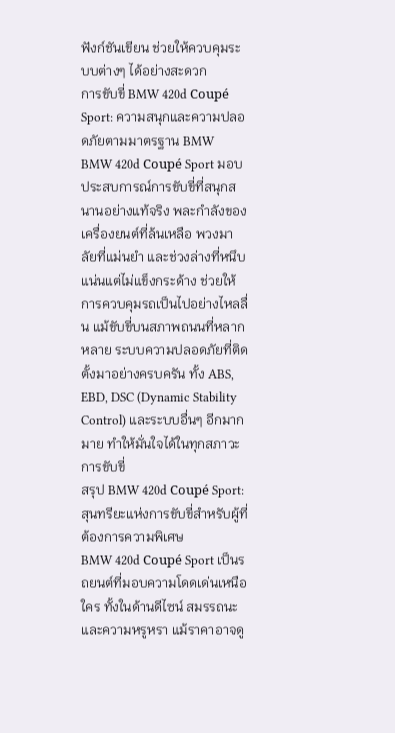ฟังก์ชันเขียน ช่วยให้ควบคุมระบบต่างๆ ได้อย่างสะดวก
การขับขี่ BMW 420d Coupé Sport: ความสนุกและความปลอดภัยตามมาตรฐาน BMW
BMW 420d Coupé Sport มอบประสบการณ์การขับขี่ที่สนุกสนานอย่างแท้จริง พละกำลังของเครื่องยนต์ที่ล้นเหลือ พวงมาลัยที่แม่นยำ และช่วงล่างที่หนึบแน่นแต่ไม่แข็งกระด้าง ช่วยให้การควบคุมรถเป็นไปอย่างไหลลื่น แม้ขับขี่บนสภาพถนนที่หลากหลาย ระบบความปลอดภัยที่ติดตั้งมาอย่างครบครัน ทั้ง ABS, EBD, DSC (Dynamic Stability Control) และระบบอื่นๆ อีกมากมาย ทำให้มั่นใจได้ในทุกสภาวะการขับขี่
สรุป BMW 420d Coupé Sport: สุนทรียะแห่งการขับขี่สำหรับผู้ที่ต้องการความพิเศษ
BMW 420d Coupé Sport เป็นรถยนต์ที่มอบความโดดเด่นเหนือใคร ทั้งในด้านดีไซน์ สมรรถนะ และความหรูหรา แม้ราคาอาจดู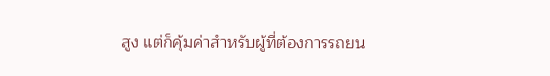สูง แต่ก็คุ้มค่าสำหรับผู้ที่ต้องการรถยน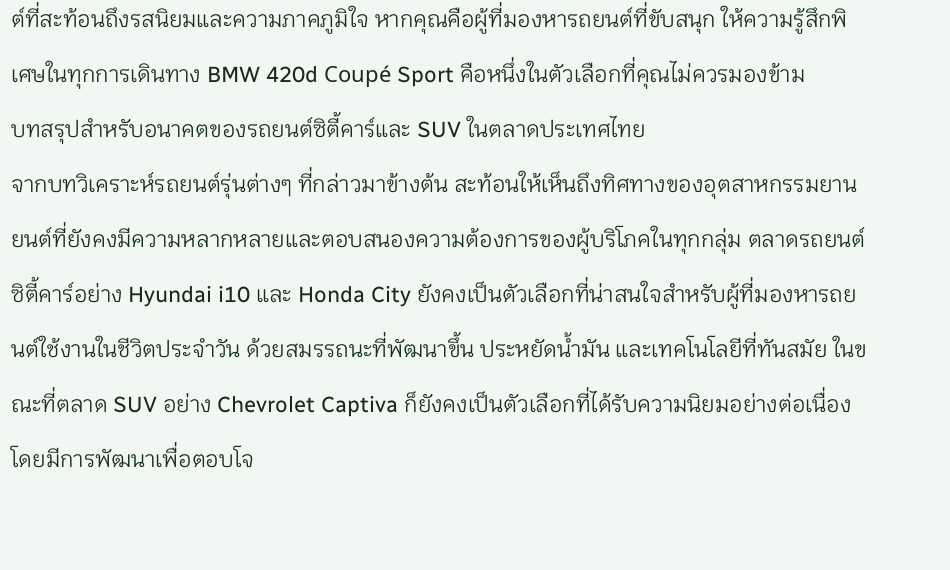ต์ที่สะท้อนถึงรสนิยมและความภาคภูมิใจ หากคุณคือผู้ที่มองหารถยนต์ที่ขับสนุก ให้ความรู้สึกพิเศษในทุกการเดินทาง BMW 420d Coupé Sport คือหนึ่งในตัวเลือกที่คุณไม่ควรมองข้าม
บทสรุปสำหรับอนาคตของรถยนต์ซิตี้คาร์และ SUV ในตลาดประเทศไทย
จากบทวิเคราะห์รถยนต์รุ่นต่างๆ ที่กล่าวมาข้างต้น สะท้อนให้เห็นถึงทิศทางของอุตสาหกรรมยานยนต์ที่ยังคงมีความหลากหลายและตอบสนองความต้องการของผู้บริโภคในทุกกลุ่ม ตลาดรถยนต์ซิตี้คาร์อย่าง Hyundai i10 และ Honda City ยังคงเป็นตัวเลือกที่น่าสนใจสำหรับผู้ที่มองหารถยนต์ใช้งานในชีวิตประจำวัน ด้วยสมรรถนะที่พัฒนาขึ้น ประหยัดน้ำมัน และเทคโนโลยีที่ทันสมัย ในขณะที่ตลาด SUV อย่าง Chevrolet Captiva ก็ยังคงเป็นตัวเลือกที่ได้รับความนิยมอย่างต่อเนื่อง โดยมีการพัฒนาเพื่อตอบโจ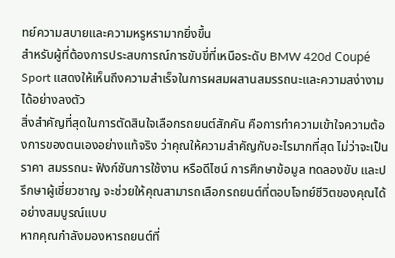ทย์ความสบายและความหรูหรามากยิ่งขึ้น
สำหรับผู้ที่ต้องการประสบการณ์การขับขี่ที่เหนือระดับ BMW 420d Coupé Sport แสดงให้เห็นถึงความสำเร็จในการผสมผสานสมรรถนะและความสง่างามได้อย่างลงตัว
สิ่งสำคัญที่สุดในการตัดสินใจเลือกรถยนต์สักคัน คือการทำความเข้าใจความต้องการของตนเองอย่างแท้จริง ว่าคุณให้ความสำคัญกับอะไรมากที่สุด ไม่ว่าจะเป็นราคา สมรรถนะ ฟังก์ชันการใช้งาน หรือดีไซน์ การศึกษาข้อมูล ทดลองขับ และปรึกษาผู้เชี่ยวชาญ จะช่วยให้คุณสามารถเลือกรถยนต์ที่ตอบโจทย์ชีวิตของคุณได้อย่างสมบูรณ์แบบ
หากคุณกำลังมองหารถยนต์ที่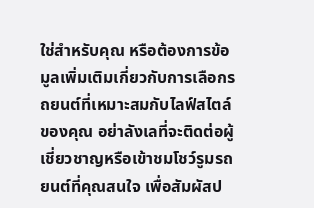ใช่สำหรับคุณ หรือต้องการข้อมูลเพิ่มเติมเกี่ยวกับการเลือกรถยนต์ที่เหมาะสมกับไลฟ์สไตล์ของคุณ อย่าลังเลที่จะติดต่อผู้เชี่ยวชาญหรือเข้าชมโชว์รูมรถยนต์ที่คุณสนใจ เพื่อสัมผัสป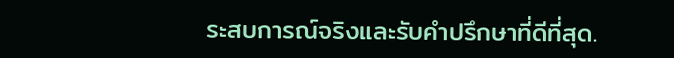ระสบการณ์จริงและรับคำปรึกษาที่ดีที่สุด.